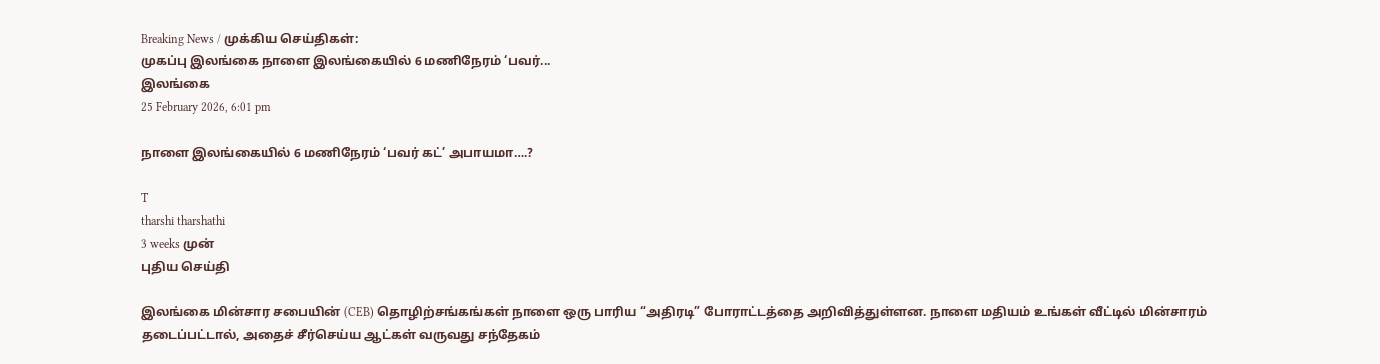Breaking News / முக்கிய செய்திகள்:
முகப்பு இலங்கை நாளை இலங்கையில் 6 மணிநேரம் ‘பவர்...
இலங்கை
25 February 2026, 6:01 pm

நாளை இலங்கையில் 6 மணிநேரம் ‘பவர் கட்’ அபாயமா….?

T
tharshi tharshathi
3 weeks முன்
புதிய செய்தி

இலங்கை மின்சார சபையின் (CEB) தொழிற்சங்கங்கள் நாளை ஒரு பாரிய “அதிரடி” போராட்டத்தை அறிவித்துள்ளன. நாளை மதியம் உங்கள் வீட்டில் மின்சாரம் தடைப்பட்டால், அதைச் சீர்செய்ய ஆட்கள் வருவது சந்தேகம்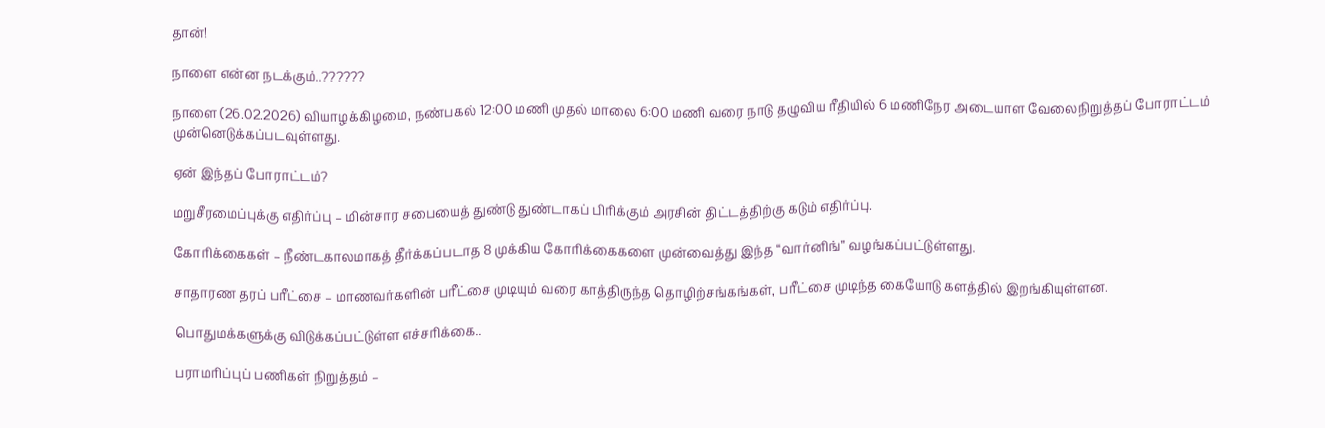தான்!

நாளை என்ன நடக்கும்..??????

நாளை (26.02.2026) வியாழக்கிழமை, நண்பகல் 12:00 மணி முதல் மாலை 6:00 மணி வரை நாடு தழுவிய ரீதியில் 6 மணிநேர அடையாள வேலைநிறுத்தப் போராட்டம் முன்னெடுக்கப்படவுள்ளது.

ஏன் இந்தப் போராட்டம்?

மறுசீரமைப்புக்கு எதிர்ப்பு – மின்சார சபையைத் துண்டு துண்டாகப் பிரிக்கும் அரசின் திட்டத்திற்கு கடும் எதிர்ப்பு.

கோரிக்கைகள் – நீண்டகாலமாகத் தீர்க்கப்படாத 8 முக்கிய கோரிக்கைகளை முன்வைத்து இந்த “வார்னிங்” வழங்கப்பட்டுள்ளது.

சாதாரண தரப் பரீட்சை – மாணவர்களின் பரீட்சை முடியும் வரை காத்திருந்த தொழிற்சங்கங்கள், பரீட்சை முடிந்த கையோடு களத்தில் இறங்கியுள்ளன.

பொதுமக்களுக்கு விடுக்கப்பட்டுள்ள எச்சரிக்கை..

பராமரிப்புப் பணிகள் நிறுத்தம் –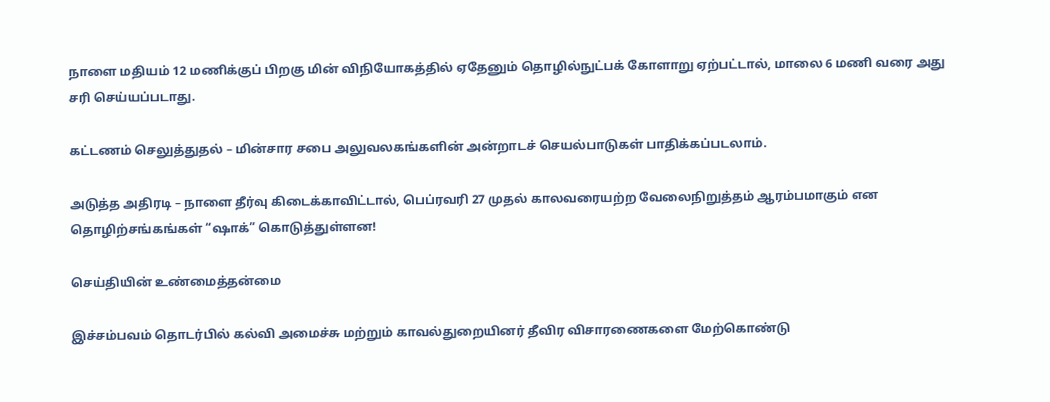நாளை மதியம் 12 மணிக்குப் பிறகு மின் விநியோகத்தில் ஏதேனும் தொழில்நுட்பக் கோளாறு ஏற்பட்டால், மாலை 6 மணி வரை அது சரி செய்யப்படாது.

கட்டணம் செலுத்துதல் – மின்சார சபை அலுவலகங்களின் அன்றாடச் செயல்பாடுகள் பாதிக்கப்படலாம்.

அடுத்த அதிரடி – நாளை தீர்வு கிடைக்காவிட்டால், பெப்ரவரி 27 முதல் காலவரையற்ற வேலைநிறுத்தம் ஆரம்பமாகும் என தொழிற்சங்கங்கள் “ஷாக்” கொடுத்துள்ளன!

செய்தியின் உண்மைத்தன்மை

இச்சம்பவம் தொடர்பில் கல்வி அமைச்சு மற்றும் காவல்துறையினர் தீவிர விசாரணைகளை மேற்கொண்டு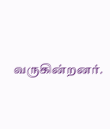வருகின்றனர்.